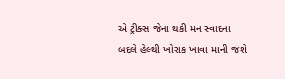એ ટ્રીક્સ જેના થકી મન સ્વાદના બદલે હેલ્થી ખોરાક ખાવા માની જશે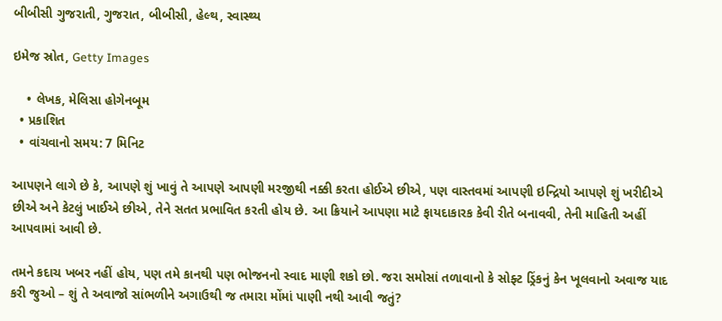બીબીસી ગુજરાતી, ગુજરાત, બીબીસી, હેલ્થ, સ્વાસ્થ્ય

ઇમેજ સ્રોત, Getty Images

    • લેખક, મેલિસા હોગેનબૂમ
  • પ્રકાશિત
  • વાંચવાનો સમય: 7 મિનિટ

આપણને લાગે છે કે, આપણે શું ખાવું તે આપણે આપણી મરજીથી નક્કી કરતા હોઈએ છીએ, પણ વાસ્તવમાં આપણી ઇન્દ્રિયો આપણે શું ખરીદીએ છીએ અને કેટલું ખાઈએ છીએ, તેને સતત પ્રભાવિત કરતી હોય છે. આ ક્રિયાને આપણા માટે ફાયદાકારક કેવી રીતે બનાવવી, તેની માહિતી અહીં આપવામાં આવી છે.

તમને કદાચ ખબર નહીં હોય, પણ તમે કાનથી પણ ભોજનનો સ્વાદ માણી શકો છો. જરા સમોસાં તળાવાનો કે સોફ્ટ ડ્રિંકનું કેન ખૂલવાનો અવાજ યાદ કરી જુઓ – શું તે અવાજો સાંભળીને અગાઉથી જ તમારા મોંમાં પાણી નથી આવી જતું?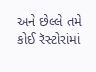અને છેલ્લે તમે કોઈ રૅસ્ટોરાંમાં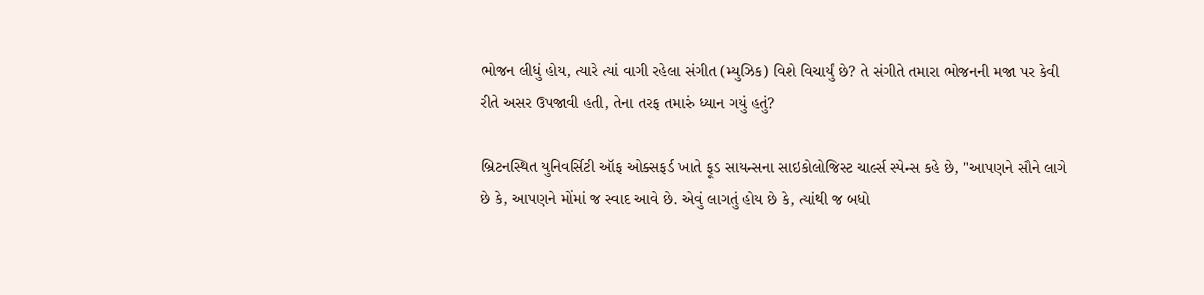ભોજન લીધું હોય, ત્યારે ત્યાં વાગી રહેલા સંગીત (મ્યુઝિક) વિશે વિચાર્યું છે? તે સંગીતે તમારા ભોજનની મજા પર કેવી રીતે અસર ઉપજાવી હતી, તેના તરફ તમારું ધ્યાન ગયું હતું?

બ્રિટનસ્થિત યુનિવર્સિટી ઑફ ઓક્સફર્ડ ખાતે ફૂડ સાયન્સના સાઇકોલોજિસ્ટ ચાર્લ્સ સ્પેન્સ કહે છે, "આપણને સૌને લાગે છે કે, આપણને મોંમાં જ સ્વાદ આવે છે. એવું લાગતું હોય છે કે, ત્યાંથી જ બધો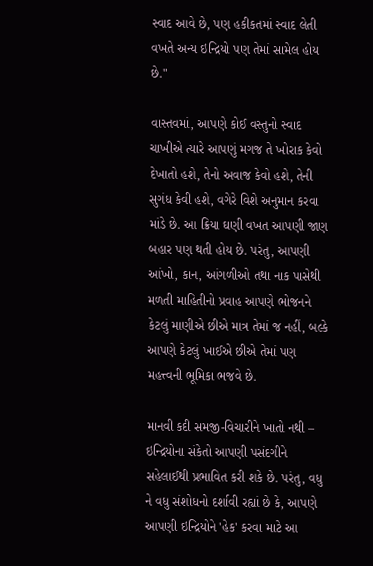સ્વાદ આવે છે, પણ હકીકતમાં સ્વાદ લેતી વખતે અન્ય ઇન્દ્રિયો પણ તેમાં સામેલ હોય છે."

વાસ્તવમાં, આપણે કોઈ વસ્તુનો સ્વાદ ચાખીએ ત્યારે આપણું મગજ તે ખોરાક કેવો દેખાતો હશે, તેનો અવાજ કેવો હશે, તેની સુગંધ કેવી હશે, વગેરે વિશે અનુમાન કરવા માંડે છે. આ ક્રિયા ઘણી વખત આપણી જાણ બહાર પણ થતી હોય છે. પરંતુ, આપણી આંખો, કાન, આંગળીઓ તથા નાક પાસેથી મળતી માહિતીનો પ્રવાહ આપણે ભોજનને કેટલું માણીએ છીએ માત્ર તેમાં જ નહીં, બલ્કે આપણે કેટલું ખાઈએ છીએ તેમાં પણ મહત્ત્વની ભૂમિકા ભજવે છે.

માનવી કદી સમજી-વિચારીને ખાતો નથી – ઇન્દ્રિયોના સંકેતો આપણી પસંદગીને સહેલાઈથી પ્રભાવિત કરી શકે છે. પરંતુ, વધુ ને વધુ સંશોધનો દર્શાવી રહ્યાં છે કે, આપણે આપણી ઇન્દ્રિયોને 'હેક' કરવા માટે આ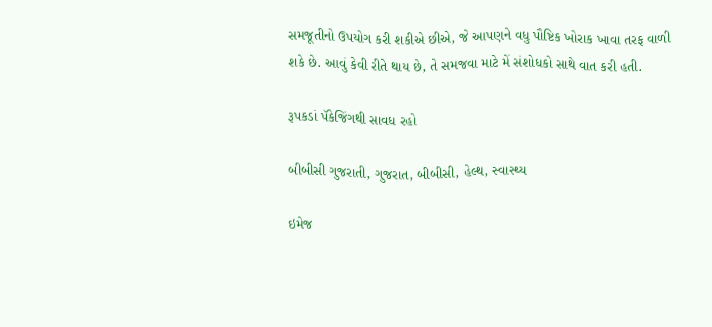સમજૂતીનો ઉપયોગ કરી શકીએ છીએ, જે આપણને વધુ પૌષ્ટિક ખોરાક ખાવા તરફ વાળી શકે છે. આવું કેવી રીતે થાય છે, તે સમજવા માટે મેં સંશોધકો સાથે વાત કરી હતી.

રૂપકડાં પૅકેજિંગથી સાવધ રહો

બીબીસી ગુજરાતી, ગુજરાત, બીબીસી, હેલ્થ, સ્વાસ્થ્ય

ઇમેજ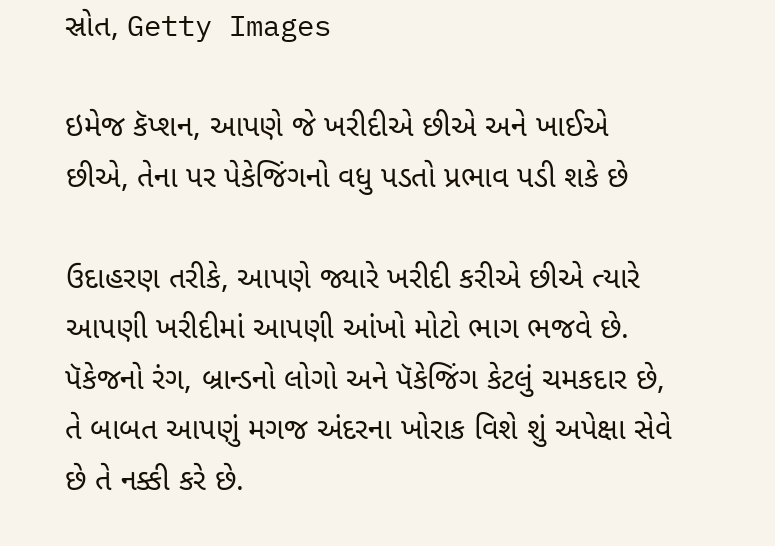સ્રોત, Getty Images

ઇમેજ કૅપ્શન, આપણે જે ખરીદીએ છીએ અને ખાઈએ છીએ, તેના પર પેકેજિંગનો વધુ પડતો પ્રભાવ પડી શકે છે

ઉદાહરણ તરીકે, આપણે જ્યારે ખરીદી કરીએ છીએ ત્યારે આપણી ખરીદીમાં આપણી આંખો મોટો ભાગ ભજવે છે. પૅકેજનો રંગ, બ્રાન્ડનો લોગો અને પૅકેજિંગ કેટલું ચમકદાર છે, તે બાબત આપણું મગજ અંદરના ખોરાક વિશે શું અપેક્ષા સેવે છે તે નક્કી કરે છે.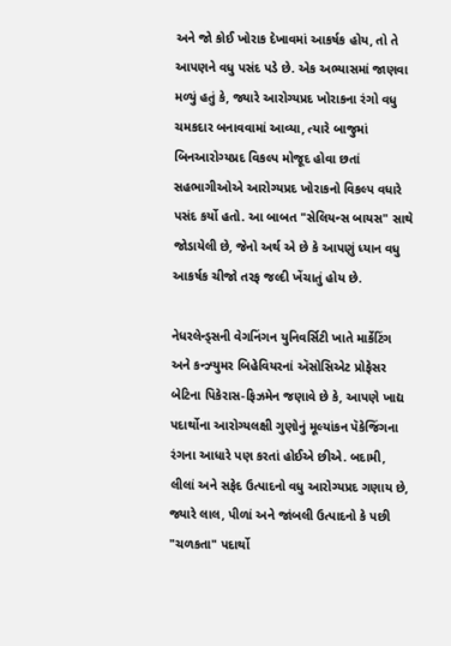અને જો કોઈ ખોરાક દેખાવમાં આકર્ષક હોય, તો તે આપણને વધુ પસંદ પડે છે. એક અભ્યાસમાં જાણવા મળ્યું હતું કે, જ્યારે આરોગ્યપ્રદ ખોરાકના રંગો વધુ ચમકદાર બનાવવામાં આવ્યા, ત્યારે બાજુમાં બિનઆરોગ્યપ્રદ વિકલ્પ મોજૂદ હોવા છતાં સહભાગીઓએ આરોગ્યપ્રદ ખોરાકનો વિકલ્પ વધારે પસંદ કર્યો હતો. આ બાબત "સેલિયન્સ બાયસ" સાથે જોડાયેલી છે, જેનો અર્થ એ છે કે આપણું ધ્યાન વધુ આકર્ષક ચીજો તરફ જલ્દી ખેંચાતું હોય છે.

નેધરલેન્ડ્સની વેગનિંગન યુનિવર્સિટી ખાતે માર્કેટિંગ અને કન્ઝ્યુમર બિહેવિયરનાં ઍસોસિએટ પ્રોફેસર બેટિના પિકેરાસ-ફિઝમેન જણાવે છે કે, આપણે ખાદ્ય પદાર્થોના આરોગ્યલક્ષી ગુણોનું મૂલ્યાંકન પૅકેજિંગના રંગના આધારે પણ કરતાં હોઈએ છીએ. બદામી, લીલાં અને સફેદ ઉત્પાદનો વધુ આરોગ્યપ્રદ ગણાય છે, જ્યારે લાલ, પીળાં અને જાંબલી ઉત્પાદનો કે પછી "ચળકતા" પદાર્થો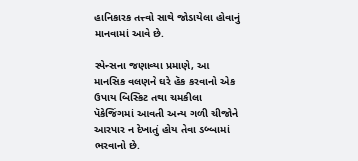હાનિકારક તત્ત્વો સાથે જોડાયેલા હોવાનું માનવામાં આવે છે.

સ્પેન્સના જણાવ્યા પ્રમાણે, આ માનસિક વલણને ઘરે હૅક કરવાનો એક ઉપાય બિસ્કિટ તથા ચમકીલા પૅકેજિંગમાં આવતી અન્ય ગળી ચીજોને આરપાર ન દેખાતું હોય તેવા ડબ્બામાં ભરવાનો છે.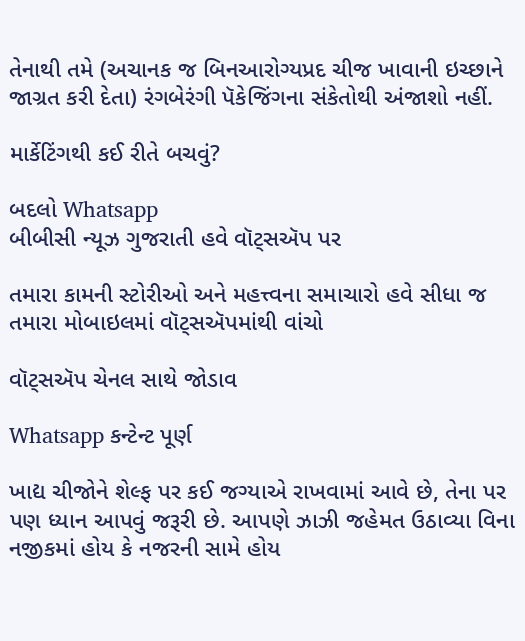તેનાથી તમે (અચાનક જ બિનઆરોગ્યપ્રદ ચીજ ખાવાની ઇચ્છાને જાગ્રત કરી દેતા) રંગબેરંગી પૅકેજિંગના સંકેતોથી અંજાશો નહીં.

માર્કેટિંગથી કઈ રીતે બચવું?

બદલો Whatsapp
બીબીસી ન્યૂઝ ગુજરાતી હવે વૉટ્સઍપ પર

તમારા કામની સ્ટોરીઓ અને મહત્ત્વના સમાચારો હવે સીધા જ તમારા મોબાઇલમાં વૉટ્સઍપમાંથી વાંચો

વૉટ્સઍપ ચેનલ સાથે જોડાવ

Whatsapp કન્ટેન્ટ પૂર્ણ

ખાદ્ય ચીજોને શેલ્ફ પર કઈ જગ્યાએ રાખવામાં આવે છે, તેના પર પણ ધ્યાન આપવું જરૂરી છે. આપણે ઝાઝી જહેમત ઉઠાવ્યા વિના નજીકમાં હોય કે નજરની સામે હોય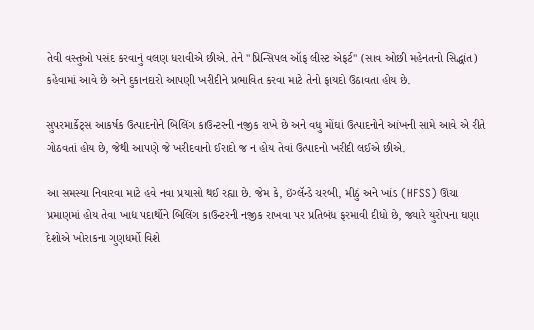તેવી વસ્તુઓ પસંદ કરવાનું વલણ ધરાવીએ છીએ. તેને "પ્રિન્સિપલ ઑફ લીસ્ટ એફર્ટ" (સાવ ઓછી મહેનતનો સિદ્ધાંત) કહેવામાં આવે છે અને દુકાનદારો આપણી ખરીદીને પ્રભાવિત કરવા માટે તેનો ફાયદો ઉઠાવતા હોય છે.

સુપરમાર્કેટ્સ આકર્ષક ઉત્પાદનોને બિલિંગ કાઉન્ટરની નજીક રાખે છે અને વધુ મોંઘાં ઉત્પાદનોને આંખની સામે આવે એ રીતે ગોઠવતાં હોય છે, જેથી આપણે જે ખરીદવાનો ઈરાદો જ ન હોય તેવાં ઉત્પાદનો ખરીદી લઈએ છીએ.

આ સમસ્યા નિવારવા માટે હવે નવા પ્રયાસો થઈ રહ્યા છે. જેમ કે, ઇંગ્લૅન્ડે ચરબી, મીઠું અને ખાંડ (HFSS) ઊંચા પ્રમાણમાં હોય તેવા ખાદ્ય પદાર્થોને બિલિંગ કાઉન્ટરની નજીક રાખવા પર પ્રતિબંધ ફરમાવી દીધો છે, જ્યારે યુરોપના ઘણા દેશોએ ખોરાકના ગુણધર્મો વિશે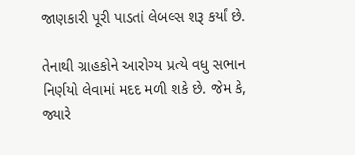જાણકારી પૂરી પાડતાં લેબલ્સ શરૂ કર્યાં છે.

તેનાથી ગ્રાહકોને આરોગ્ય પ્રત્યે વધુ સભાન નિર્ણયો લેવામાં મદદ મળી શકે છે. જેમ કે, જ્યારે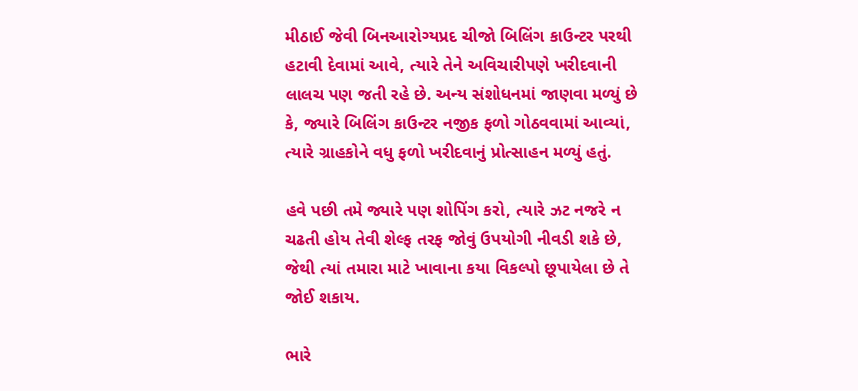મીઠાઈ જેવી બિનઆરોગ્યપ્રદ ચીજો બિલિંગ કાઉન્ટર પરથી હટાવી દેવામાં આવે, ત્યારે તેને અવિચારીપણે ખરીદવાની લાલચ પણ જતી રહે છે. અન્ય સંશોધનમાં જાણવા મળ્યું છે કે, જ્યારે બિલિંગ કાઉન્ટર નજીક ફળો ગોઠવવામાં આવ્યાં, ત્યારે ગ્રાહકોને વધુ ફળો ખરીદવાનું પ્રોત્સાહન મળ્યું હતું.

હવે પછી તમે જ્યારે પણ શોપિંગ કરો, ત્યારે ઝટ નજરે ન ચઢતી હોય તેવી શેલ્ફ તરફ જોવું ઉપયોગી નીવડી શકે છે, જેથી ત્યાં તમારા માટે ખાવાના કયા વિકલ્પો છૂપાયેલા છે તે જોઈ શકાય.

ભારે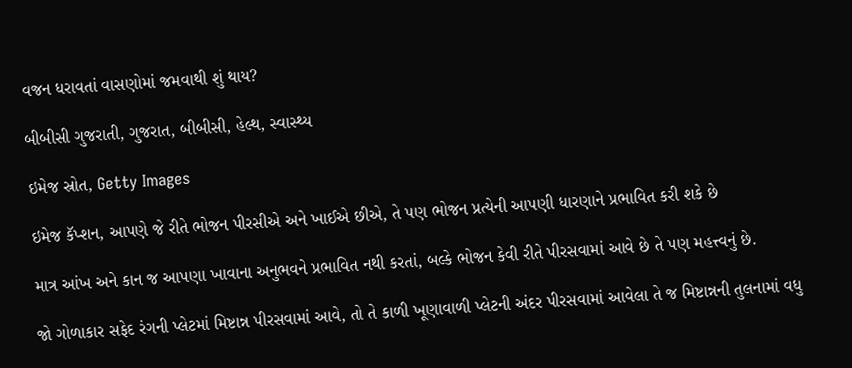વજન ધરાવતાં વાસણોમાં જમવાથી શું થાય?

બીબીસી ગુજરાતી, ગુજરાત, બીબીસી, હેલ્થ, સ્વાસ્થ્ય

ઇમેજ સ્રોત, Getty Images

ઇમેજ કૅપ્શન, આપણે જે રીતે ભોજન પીરસીએ અને ખાઈએ છીએ, તે પણ ભોજન પ્રત્યેની આપણી ધારણાને પ્રભાવિત કરી શકે છે

માત્ર આંખ અને કાન જ આપણા ખાવાના અનુભવને પ્રભાવિત નથી કરતાં, બલ્કે ભોજન કેવી રીતે પીરસવામાં આવે છે તે પણ મહત્ત્વનું છે.

જો ગોળાકાર સફેદ રંગની પ્લેટમાં મિષ્ટાન્ન પીરસવામાં આવે, તો તે કાળી ખૂણાવાળી પ્લેટની અંદર પીરસવામાં આવેલા તે જ મિષ્ટાન્નની તુલનામાં વધુ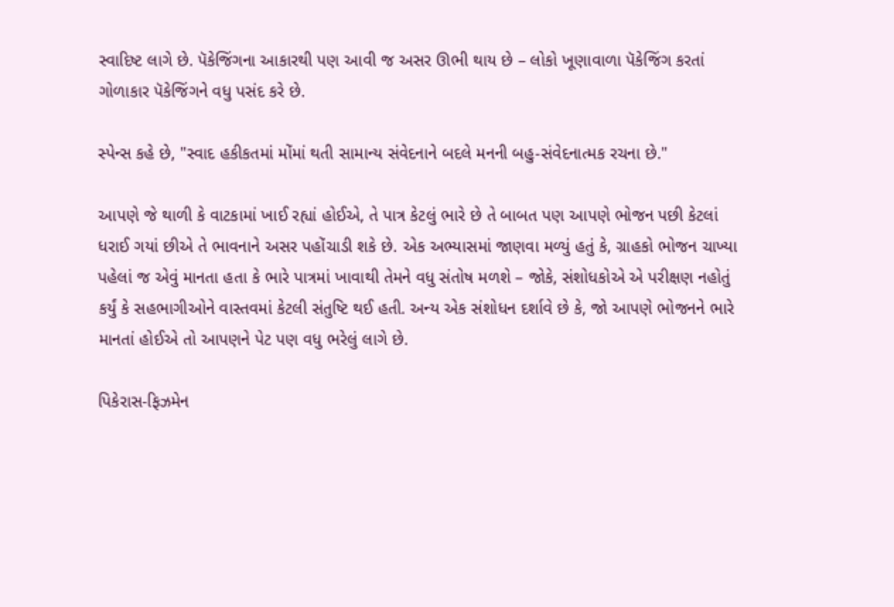સ્વાદિષ્ટ લાગે છે. પૅકેજિંગના આકારથી પણ આવી જ અસર ઊભી થાય છે – લોકો ખૂણાવાળા પૅકેજિંગ કરતાં ગોળાકાર પૅકેજિંગને વધુ પસંદ કરે છે.

સ્પેન્સ કહે છે, "સ્વાદ હકીકતમાં મોંમાં થતી સામાન્ય સંવેદનાને બદલે મનની બહુ-સંવેદનાત્મક રચના છે."

આપણે જે થાળી કે વાટકામાં ખાઈ રહ્યાં હોઈએ, તે પાત્ર કેટલું ભારે છે તે બાબત પણ આપણે ભોજન પછી કેટલાં ધરાઈ ગયાં છીએ તે ભાવનાને અસર પહોંચાડી શકે છે. એક અભ્યાસમાં જાણવા મળ્યું હતું કે, ગ્રાહકો ભોજન ચાખ્યા પહેલાં જ એવું માનતા હતા કે ભારે પાત્રમાં ખાવાથી તેમને વધુ સંતોષ મળશે – જોકે, સંશોધકોએ એ પરીક્ષણ નહોતું કર્યું કે સહભાગીઓને વાસ્તવમાં કેટલી સંતુષ્ટિ થઈ હતી. અન્ય એક સંશોધન દર્શાવે છે કે, જો આપણે ભોજનને ભારે માનતાં હોઈએ તો આપણને પેટ પણ વધુ ભરેલું લાગે છે.

પિકેરાસ-ફિઝમેન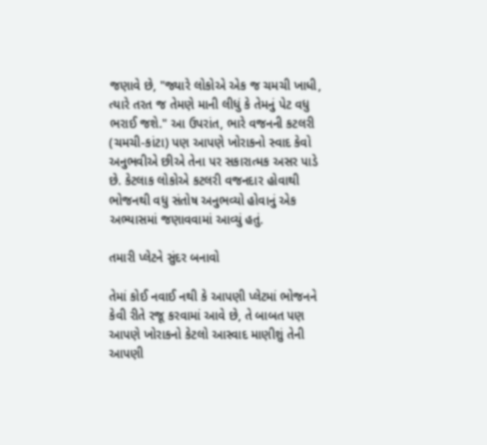જણાવે છે, "જ્યારે લોકોએ એક જ ચમચી ખાધી, ત્યારે તરત જ તેમણે માની લીધું કે તેમનું પેટ વધુ ભરાઈ જશે." આ ઉપરાંત, ભારે વજનની કટલરી (ચમચી-કાંટા) પણ આપણે ખોરાકનો સ્વાદ કેવો અનુભવીએ છીએ તેના પર સકારાત્મક અસર પાડે છે. કેટલાક લોકોએ કટલરી વજનદાર હોવાથી ભોજનથી વધુ સંતોષ અનુભવ્યો હોવાનું એક અભ્યાસમાં જણાવવામાં આવ્યું હતું.

તમારી પ્લેટને સુંદર બનાવો

તેમાં કોઈ નવાઈ નથી કે આપણી પ્લેટમાં ભોજનને કેવી રીતે રજૂ કરવામાં આવે છે, તે બાબત પણ આપણે ખોરાકનો કેટલો આસ્વાદ માણીશું તેની આપણી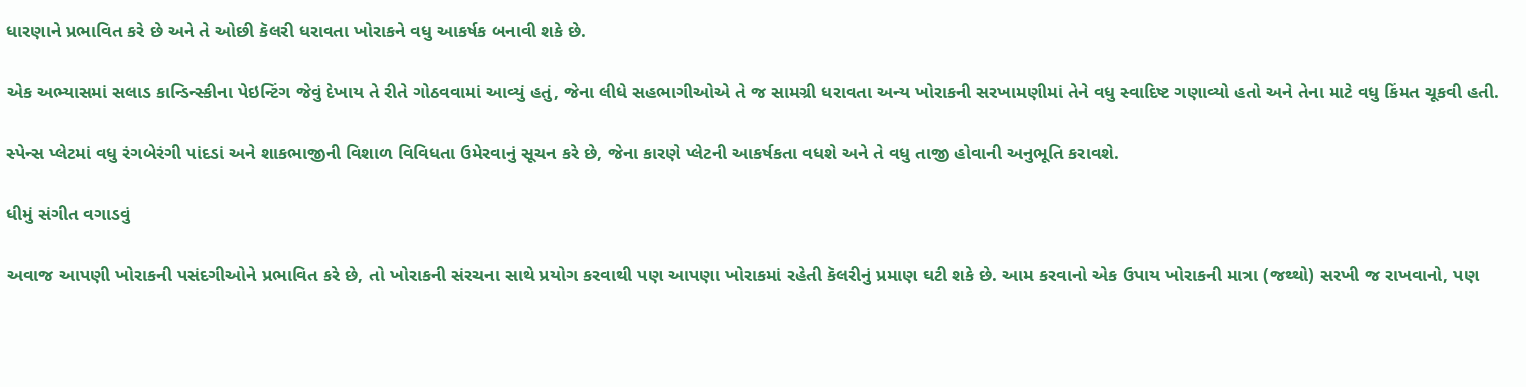ધારણાને પ્રભાવિત કરે છે અને તે ઓછી કૅલરી ધરાવતા ખોરાકને વધુ આકર્ષક બનાવી શકે છે.

એક અભ્યાસમાં સલાડ કાન્ડિન્સ્કીના પેઇન્ટિંગ જેવું દેખાય તે રીતે ગોઠવવામાં આવ્યું હતું, જેના લીધે સહભાગીઓએ તે જ સામગ્રી ધરાવતા અન્ય ખોરાકની સરખામણીમાં તેને વધુ સ્વાદિષ્ટ ગણાવ્યો હતો અને તેના માટે વધુ કિંમત ચૂકવી હતી.

સ્પેન્સ પ્લેટમાં વધુ રંગબેરંગી પાંદડાં અને શાકભાજીની વિશાળ વિવિધતા ઉમેરવાનું સૂચન કરે છે, જેના કારણે પ્લેટની આકર્ષકતા વધશે અને તે વધુ તાજી હોવાની અનુભૂતિ કરાવશે.

ધીમું સંગીત વગાડવું

અવાજ આપણી ખોરાકની પસંદગીઓને પ્રભાવિત કરે છે, તો ખોરાકની સંરચના સાથે પ્રયોગ કરવાથી પણ આપણા ખોરાકમાં રહેતી કૅલરીનું પ્રમાણ ઘટી શકે છે. આમ કરવાનો એક ઉપાય ખોરાકની માત્રા (જથ્થો) સરખી જ રાખવાનો, પણ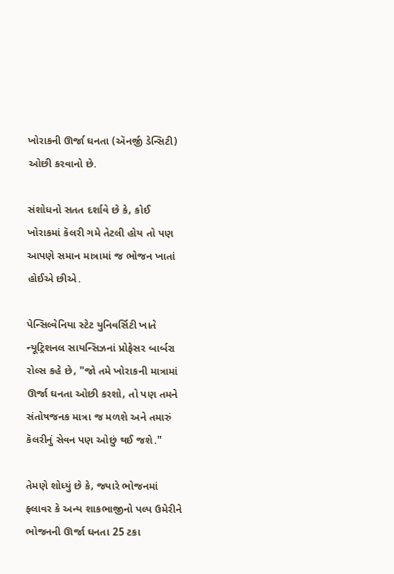ખોરાકની ઊર્જા ઘનતા (ઍનર્જી ડેન્સિટી) ઓછી કરવાનો છે.

સંશોધનો સતત દર્શાવે છે કે, કોઈ ખોરાકમાં કૅલરી ગમે તેટલી હોય તો પણ આપણે સમાન માત્રામાં જ ભોજન ખાતાં હોઈએ છીએ.

પેન્સિલ્વેનિયા સ્ટેટ યુનિવર્સિટી ખાતે ન્યૂટ્રિશનલ સાયન્સિઝનાં પ્રોફેસર બાર્બરા રોલ્સ કહે છે, "જો તમે ખોરાકની માત્રામાં ઊર્જા ઘનતા ઓછી કરશો, તો પણ તમને સંતોષજનક માત્રા જ મળશે અને તમારું કૅલરીનું સેવન પણ ઓછું થઈ જશે."

તેમણે શોધ્યું છે કે, જ્યારે ભોજનમાં ફ્લાવર કે અન્ય શાકભાજીનો પલ્પ ઉમેરીને ભોજનની ઊર્જા ઘનતા 25 ટકા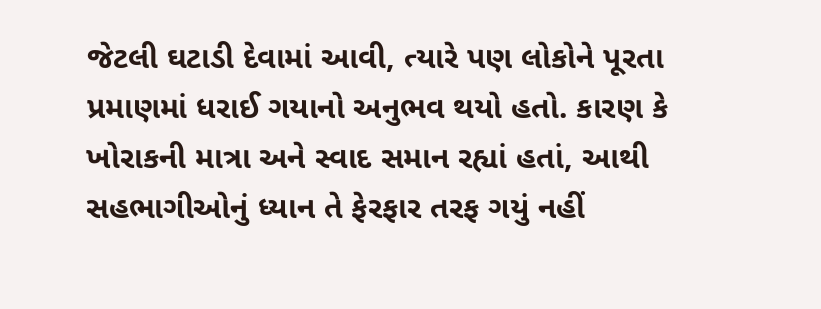જેટલી ઘટાડી દેવામાં આવી, ત્યારે પણ લોકોને પૂરતા પ્રમાણમાં ધરાઈ ગયાનો અનુભવ થયો હતો. કારણ કે ખોરાકની માત્રા અને સ્વાદ સમાન રહ્યાં હતાં, આથી સહભાગીઓનું ધ્યાન તે ફેરફાર તરફ ગયું નહીં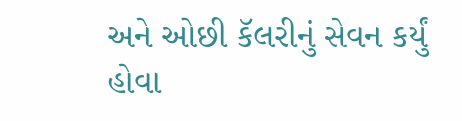અને ઓછી કૅલરીનું સેવન કર્યું હોવા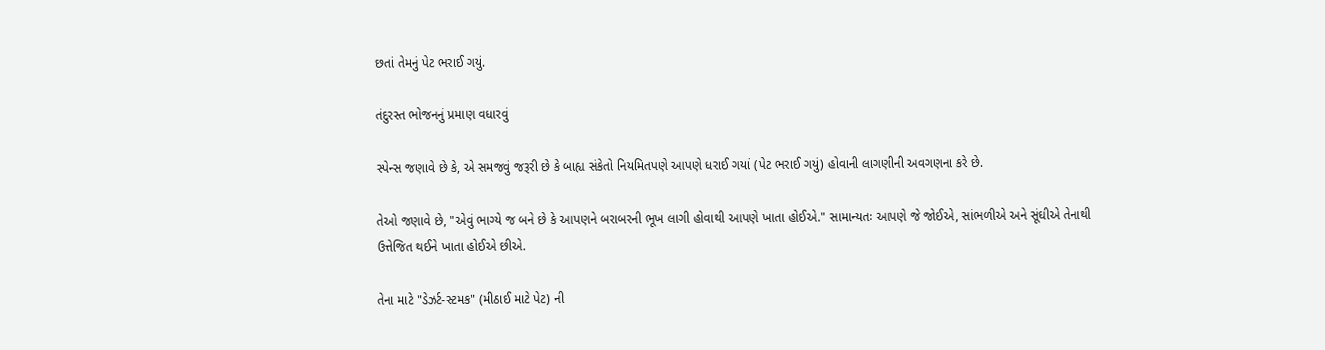છતાં તેમનું પેટ ભરાઈ ગયું.

તંદુરસ્ત ભોજનનું પ્રમાણ વધારવું

સ્પેન્સ જણાવે છે કે, એ સમજવું જરૂરી છે કે બાહ્ય સંકેતો નિયમિતપણે આપણે ધરાઈ ગયાં (પેટ ભરાઈ ગયું) હોવાની લાગણીની અવગણના કરે છે.

તેઓ જણાવે છે, "એવું ભાગ્યે જ બને છે કે આપણને બરાબરની ભૂખ લાગી હોવાથી આપણે ખાતા હોઈએ." સામાન્યતઃ આપણે જે જોઈએ, સાંભળીએ અને સૂંઘીએ તેનાથી ઉત્તેજિત થઈને ખાતા હોઈએ છીએ.

તેના માટે "ડેઝર્ટ-સ્ટમક" (મીઠાઈ માટે પેટ) ની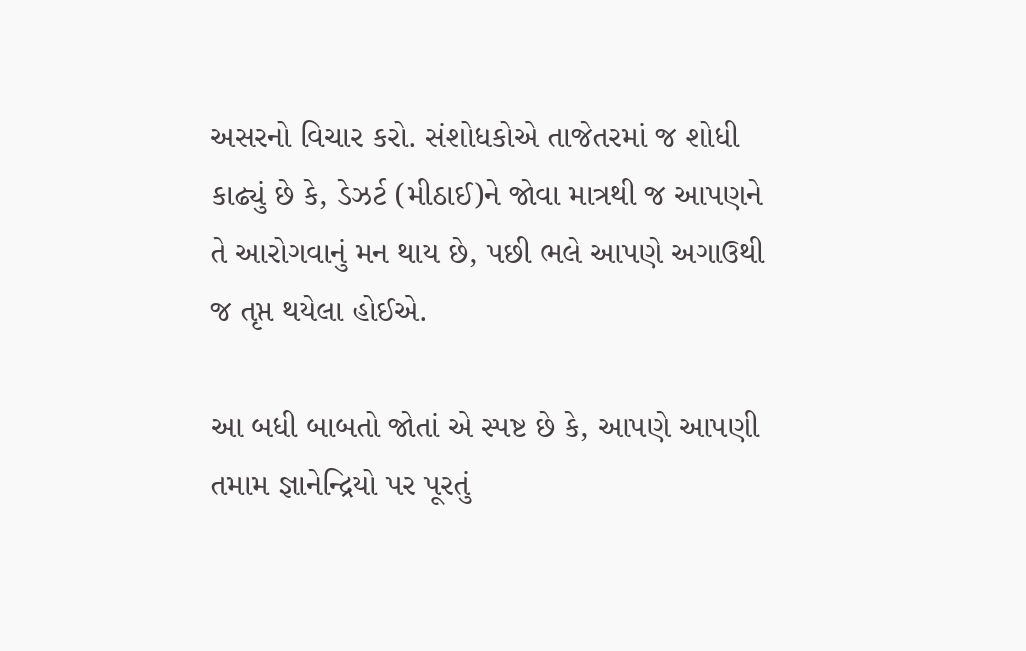અસરનો વિચાર કરો. સંશોધકોએ તાજેતરમાં જ શોધી કાઢ્યું છે કે, ડેઝર્ટ (મીઠાઈ)ને જોવા માત્રથી જ આપણને તે આરોગવાનું મન થાય છે, પછી ભલે આપણે અગાઉથી જ તૃપ્ત થયેલા હોઈએ.

આ બધી બાબતો જોતાં એ સ્પષ્ટ છે કે, આપણે આપણી તમામ જ્ઞાનેન્દ્રિયો પર પૂરતું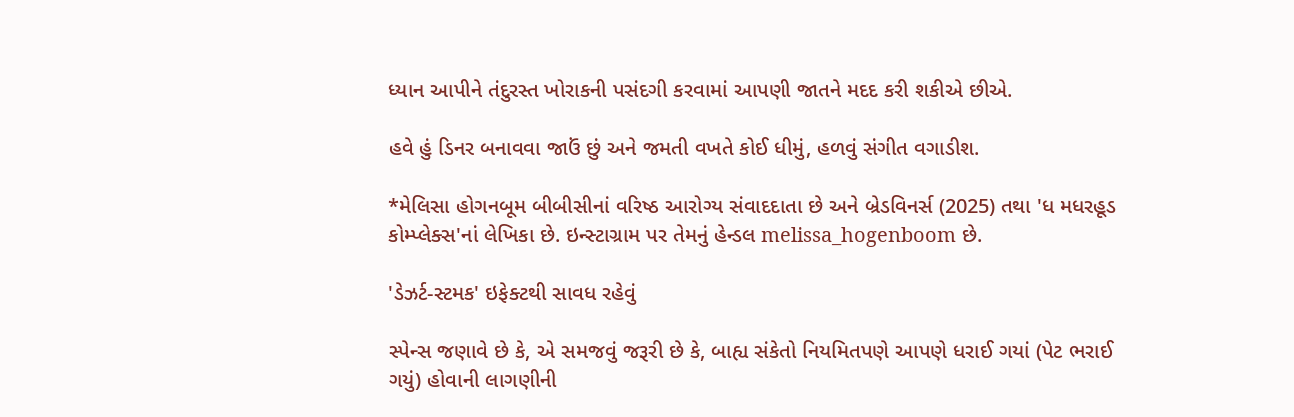ધ્યાન આપીને તંદુરસ્ત ખોરાકની પસંદગી કરવામાં આપણી જાતને મદદ કરી શકીએ છીએ.

હવે હું ડિનર બનાવવા જાઉં છું અને જમતી વખતે કોઈ ધીમું, હળવું સંગીત વગાડીશ.

*મેલિસા હોગનબૂમ બીબીસીનાં વરિષ્ઠ આરોગ્ય સંવાદદાતા છે અને બ્રેડવિનર્સ (2025) તથા 'ધ મધરહૂડ કોમ્પ્લેક્સ'નાં લેખિકા છે. ઇન્સ્ટાગ્રામ પર તેમનું હેન્ડલ melissa_hogenboom છે.

'ડેઝર્ટ-સ્ટમક' ઇફેક્ટથી સાવધ રહેવું

સ્પેન્સ જણાવે છે કે, એ સમજવું જરૂરી છે કે, બાહ્ય સંકેતો નિયમિતપણે આપણે ધરાઈ ગયાં (પેટ ભરાઈ ગયું) હોવાની લાગણીની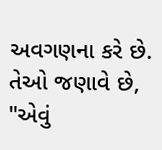અવગણના કરે છે. તેઓ જણાવે છે, "એવું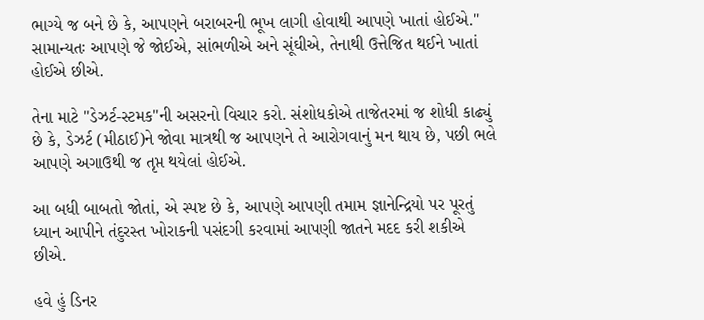ભાગ્યે જ બને છે કે, આપણને બરાબરની ભૂખ લાગી હોવાથી આપણે ખાતાં હોઈએ." સામાન્યતઃ આપણે જે જોઈએ, સાંભળીએ અને સૂંઘીએ, તેનાથી ઉત્તેજિત થઈને ખાતાં હોઈએ છીએ.

તેના માટે "ડેઝર્ટ-સ્ટમક"ની અસરનો વિચાર કરો. સંશોધકોએ તાજેતરમાં જ શોધી કાઢ્યું છે કે, ડેઝર્ટ (મીઠાઈ)ને જોવા માત્રથી જ આપણને તે આરોગવાનું મન થાય છે, પછી ભલે આપણે અગાઉથી જ તૃપ્ત થયેલાં હોઈએ.

આ બધી બાબતો જોતાં, એ સ્પષ્ટ છે કે, આપણે આપણી તમામ જ્ઞાનેન્દ્રિયો પર પૂરતું ધ્યાન આપીને તંદુરસ્ત ખોરાકની પસંદગી કરવામાં આપણી જાતને મદદ કરી શકીએ છીએ.

હવે હું ડિનર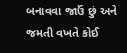બનાવવા જાઉં છું અને જમતી વખતે કોઈ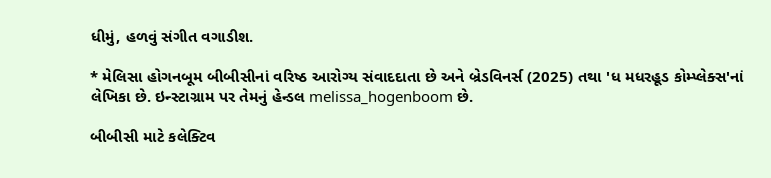ધીમું, હળવું સંગીત વગાડીશ.

* મેલિસા હોગનબૂમ બીબીસીનાં વરિષ્ઠ આરોગ્ય સંવાદદાતા છે અને બ્રેડવિનર્સ (2025) તથા 'ધ મધરહૂડ કોમ્પ્લેક્સ'નાં લેખિકા છે. ઇન્સ્ટાગ્રામ પર તેમનું હેન્ડલ melissa_hogenboom છે.

બીબીસી માટે કલેક્ટિવ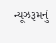ન્યૂઝરૂમનું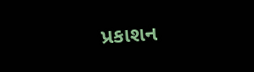પ્રકાશન